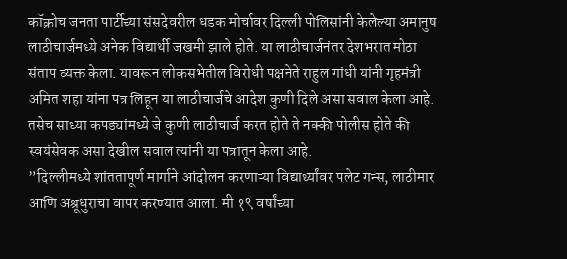कॉक्रोच जनता पार्टीच्या संसदेवरील धडक मोर्चावर दिल्ली पोलिसांनी केलेल्या अमानुष लाठीचार्जमध्ये अनेक विद्यार्थी जखमी झाले होते. या लाठीचार्जनंतर देशभरात मोठा संताप व्यक्त केला. यावरून लोकसभेतील विरोधी पक्षनेते राहुल गांधी यांनी गृहमंत्री अमित शहा यांना पत्र लिहून या लाठीचार्जचे आदेश कुणी दिले असा सवाल केला आहे. तसेच साध्या कपड्यांमध्ये जे कुणी लाठीचार्ज करत होते ते नक्की पोलीस होते की स्वयंसेवक असा देखील सवाल त्यांनी या पत्रातून केला आहे.
”दिल्लीमध्ये शांततापूर्ण मार्गाने आंदोलन करणाऱ्या विद्यार्थ्यांवर पलेट गन्स, लाठीमार आणि अश्रूधुराचा वापर करण्यात आला. मी १९ वर्षांच्या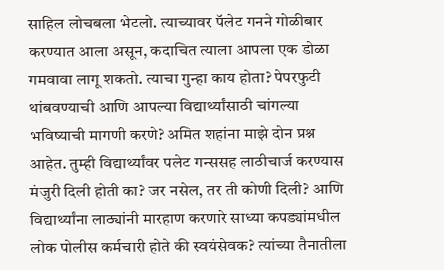साहिल लोचबला भेटलो. त्याच्यावर पॅलेट गनने गोळीबार करण्यात आला असून, कदाचित त्याला आपला एक डोळा गमवावा लागू शकतो. त्याचा गुन्हा काय होता? पेपरफुटी थांबवण्याची आणि आपल्या विद्यार्थ्यांसाठी चांगल्या भविष्याची मागणी करणे? अमित शहांना माझे दोन प्रश्न आहेत. तुम्ही विद्यार्थ्यांवर पलेट गन्ससह लाठीचार्ज करण्यास मंजुरी दिली होती का? जर नसेल, तर ती कोणी दिली? आणि विद्यार्थ्यांना लाठ्यांनी मारहाण करणारे साध्या कपड्यांमधील लोक पोलीस कर्मचारी होते की स्वयंसेवक? त्यांच्या तैनातीला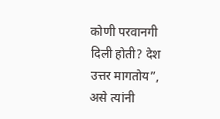कोणी परवानगी दिली होती? देश उत्तर मागतोय”, असे त्यांनी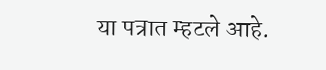या पत्रात म्हटले आहे.